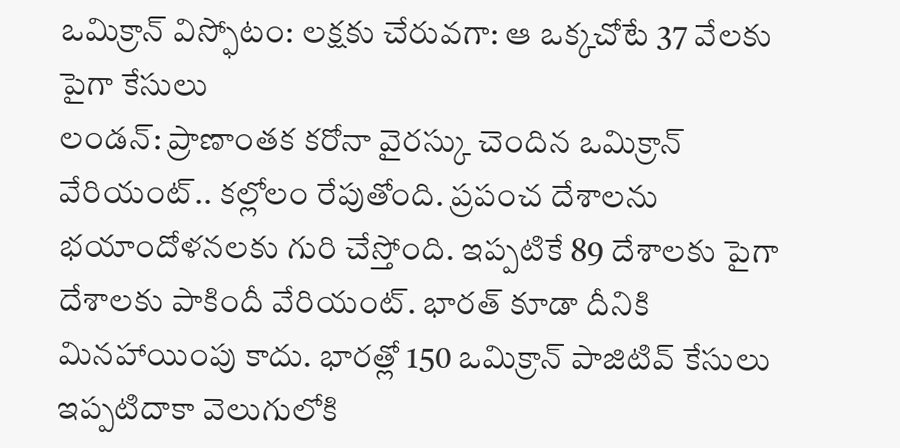ఒమిక్రాన్ విస్ఫోటం: లక్షకు చేరువగా: ఆ ఒక్కచోటే 37 వేలకు పైగా కేసులు
లండన్: ప్రాణాంతక కరోనా వైరస్కు చెందిన ఒమిక్రాన్ వేరియంట్.. కల్లోలం రేపుతోంది. ప్రపంచ దేశాలను భయాందోళనలకు గురి చేస్తోంది. ఇప్పటికే 89 దేశాలకు పైగా దేశాలకు పాకిందీ వేరియంట్. భారత్ కూడా దీనికి మినహాయింపు కాదు. భారత్లో 150 ఒమిక్రాన్ పాజిటివ్ కేసులు ఇప్పటిదాకా వెలుగులోకి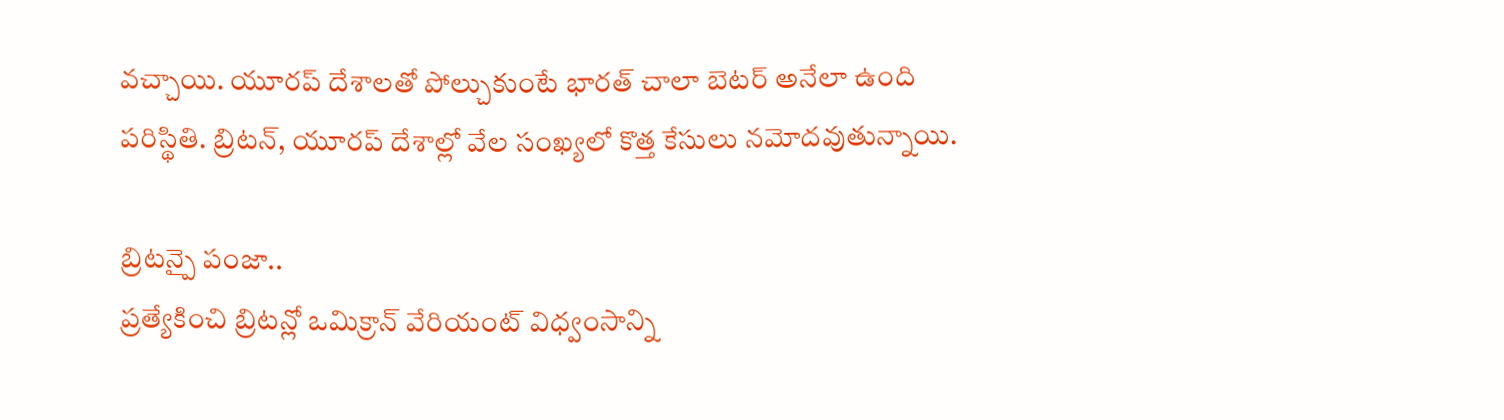వచ్చాయి. యూరప్ దేశాలతో పోల్చుకుంటే భారత్ చాలా బెటర్ అనేలా ఉంది పరిస్థితి. బ్రిటన్, యూరప్ దేశాల్లో వేల సంఖ్యలో కొత్త కేసులు నమోదవుతున్నాయి.

బ్రిటన్పై పంజా..
ప్రత్యేకించి బ్రిటన్లో ఒమిక్రాన్ వేరియంట్ విధ్వంసాన్ని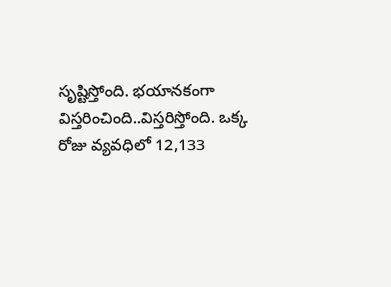సృష్టిస్తోంది. భయానకంగా విస్తరించింది..విస్తరిస్తోంది. ఒక్క రోజు వ్యవధిలో 12,133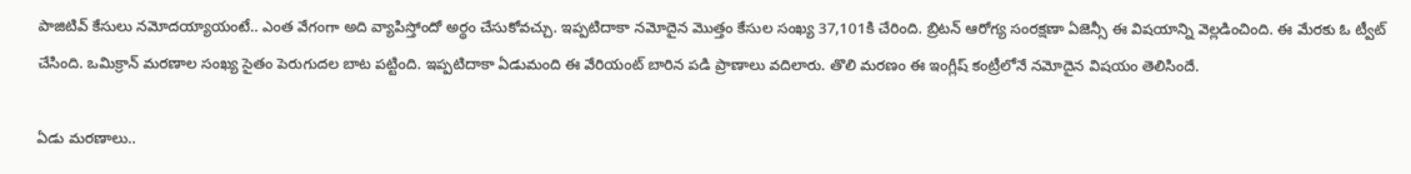పాజిటివ్ కేసులు నమోదయ్యాయంటే.. ఎంత వేగంగా అది వ్యాపిస్తోందో అర్థం చేసుకోవచ్చు. ఇప్పటిదాకా నమోదైన మొత్తం కేసుల సంఖ్య 37,101కి చేరింది. బ్రిటన్ ఆరోగ్య సంరక్షణా ఏజెన్సీ ఈ విషయాన్ని వెల్లడించింది. ఈ మేరకు ఓ ట్వీట్ చేసింది. ఒమిక్రాన్ మరణాల సంఖ్య సైతం పెరుగుదల బాట పట్టింది. ఇప్పటిదాకా ఏడుమంది ఈ వేరియంట్ బారిన పడి ప్రాణాలు వదిలారు. తొలి మరణం ఈ ఇంగ్లీష్ కంట్రీలోనే నమోదైన విషయం తెలిసిందే.

ఏడు మరణాలు..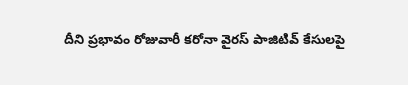దీని ప్రభావం రోజువారీ కరోనా వైరస్ పాజిటివ్ కేసులపై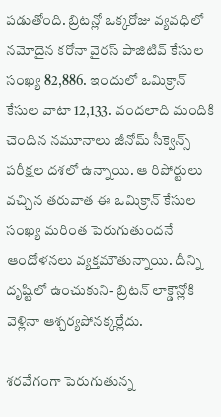పడుతోంది. బ్రిటన్లో ఒక్కరోజు వ్యవధిలో నమోదైన కరోనా వైరస్ పాజిటివ్ కేసుల సంఖ్య 82,886. ఇందులో ఒమిక్రాన్ కేసుల వాటా 12,133. వందలాది మందికి చెందిన నమూనాలు జీనోమ్ సీక్వెన్స్ పరీక్షల దశలో ఉన్నాయి. ఆ రిపోర్టులు వచ్చిన తరువాత ఈ ఒమిక్రాన్ కేసుల సంఖ్య మరింత పెరుగుతుందనే ఆందోళనలు వ్యక్తమౌతున్నాయి. దీన్ని దృష్టిలో ఉంచుకుని- బ్రిటన్ లాక్డౌన్లోకి వెళ్లినా ఆశ్చర్యపోనక్కర్లేదు.

శరవేగంగా పెరుగుతున్న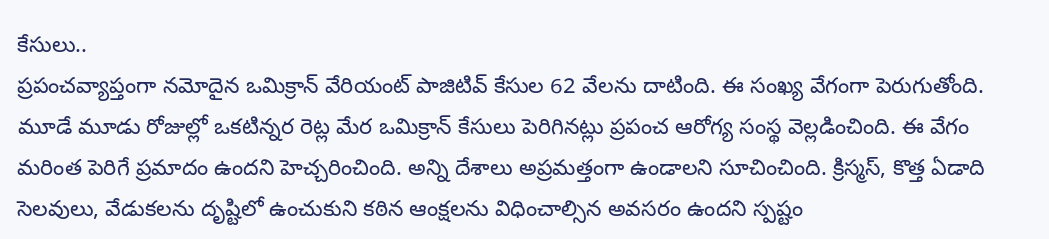కేసులు..
ప్రపంచవ్యాప్తంగా నమోదైన ఒమిక్రాన్ వేరియంట్ పాజిటివ్ కేసుల 62 వేలను దాటింది. ఈ సంఖ్య వేగంగా పెరుగుతోంది. మూడే మూడు రోజుల్లో ఒకటిన్నర రెట్ల మేర ఒమిక్రాన్ కేసులు పెరిగినట్లు ప్రపంచ ఆరోగ్య సంస్థ వెల్లడించింది. ఈ వేగం మరింత పెరిగే ప్రమాదం ఉందని హెచ్చరించింది. అన్ని దేశాలు అప్రమత్తంగా ఉండాలని సూచించింది. క్రిస్మస్, కొత్త ఏడాది సెలవులు, వేడుకలను దృష్టిలో ఉంచుకుని కఠిన ఆంక్షలను విధించాల్సిన అవసరం ఉందని స్పష్టం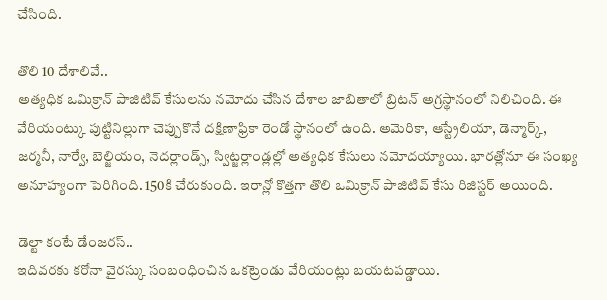చేసింది.

తొలి 10 దేశాలివే..
అత్యధిక ఒమిక్రాన్ పాజిటివ్ కేసులను నమోదు చేసిన దేశాల జాబితాలో బ్రిటన్ అగ్రస్థానంలో నిలిచింది. ఈ వేరియంట్కు పుట్టినిల్లుగా చెప్పుకొనే దక్షిణాఫ్రికా రెండో స్థానంలో ఉంది. అమెరికా, ఆస్ట్రేలియా, డెన్మార్క్, జర్మనీ, నార్వే, బెల్జియం, నెదర్లాండ్స్, స్విట్జర్లాండ్లల్లో అత్యధిక కేసులు నమోదయ్యాయి. భారత్లోనూ ఈ సంఖ్య అనూహ్యంగా పెరిగింది. 150కి చేరుకుంది. ఇరాన్లో కొత్తగా తొలి ఒమిక్రాన్ పాజిటివ్ కేసు రిజిస్టర్ అయింది.

డెల్టా కంటే డేంజరస్..
ఇదివరకు కరోనా వైరస్కు సంబంధించిన ఒకట్రెండు వేరియంట్లు బయటపడ్డాయి.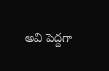అవి పెద్దగా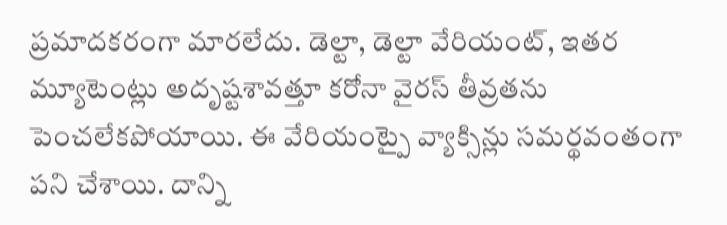ప్రమాదకరంగా మారలేదు. డెల్టా, డెల్టా వేరియంట్, ఇతర మ్యూటెంట్లు అదృష్టశావత్తూ కరోనా వైరస్ తీవ్రతను పెంచలేకపోయాయి. ఈ వేరియంట్పై వ్యాక్సిన్లు సమర్థవంతంగా పని చేశాయి. దాన్ని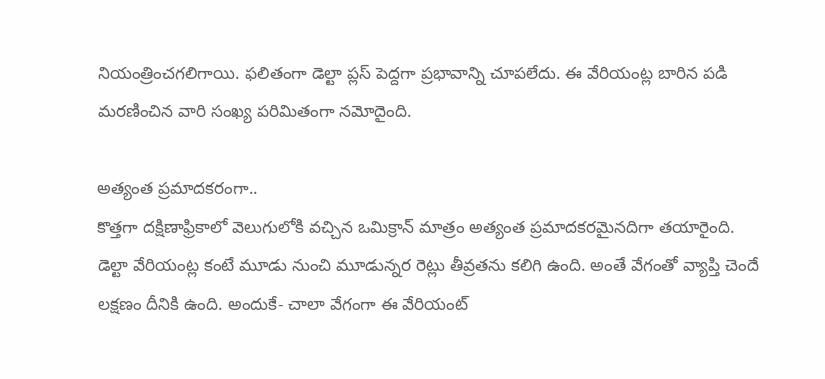నియంత్రించగలిగాయి. ఫలితంగా డెల్టా ప్లస్ పెద్దగా ప్రభావాన్ని చూపలేదు. ఈ వేరియంట్ల బారిన పడి మరణించిన వారి సంఖ్య పరిమితంగా నమోదైంది.

అత్యంత ప్రమాదకరంగా..
కొత్తగా దక్షిణాఫ్రికాలో వెలుగులోకి వచ్చిన ఒమిక్రాన్ మాత్రం అత్యంత ప్రమాదకరమైనదిగా తయారైంది. డెల్టా వేరియంట్ల కంటే మూడు నుంచి మూడున్నర రెట్లు తీవ్రతను కలిగి ఉంది. అంతే వేగంతో వ్యాప్తి చెందే లక్షణం దీనికి ఉంది. అందుకే- చాలా వేగంగా ఈ వేరియంట్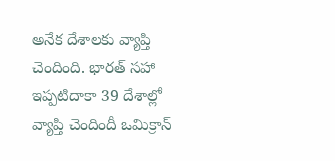అనేక దేశాలకు వ్యాప్తి చెందింది. భారత్ సహా ఇప్పటిదాకా 39 దేశాల్లో వ్యాప్తి చెందిందీ ఒమిక్రాన్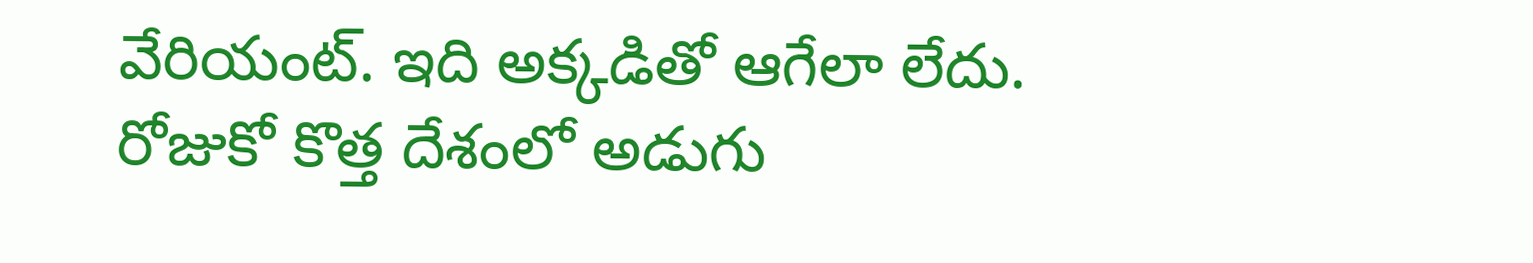వేరియంట్. ఇది అక్కడితో ఆగేలా లేదు. రోజుకో కొత్త దేశంలో అడుగు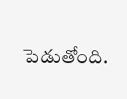పెడుతోంది.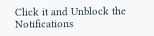Click it and Unblock the Notifications